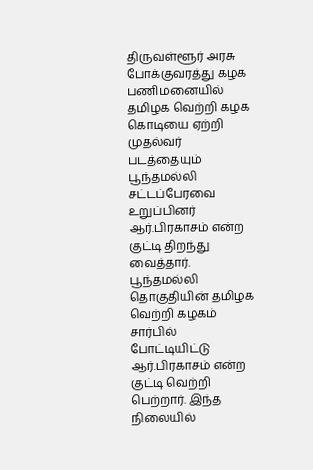திருவள்ளூர் அரசு போக்குவரத்து கழக பணிமனையில் தமிழக வெற்றி கழக கொடியை ஏற்றி முதல்வர் படத்தையும் பூந்தமல்லி சட்டப்பேரவை உறுப்பினர் ஆர்.பிரகாசம் என்ற குட்டி திறந்து வைத்தார்.
பூந்தமல்லி தொகுதியின் தமிழக வெற்றி கழகம் சார்பில் போட்டியிட்டு ஆர்.பிரகாசம் என்ற குட்டி வெற்றி பெற்றார். இந்த நிலையில்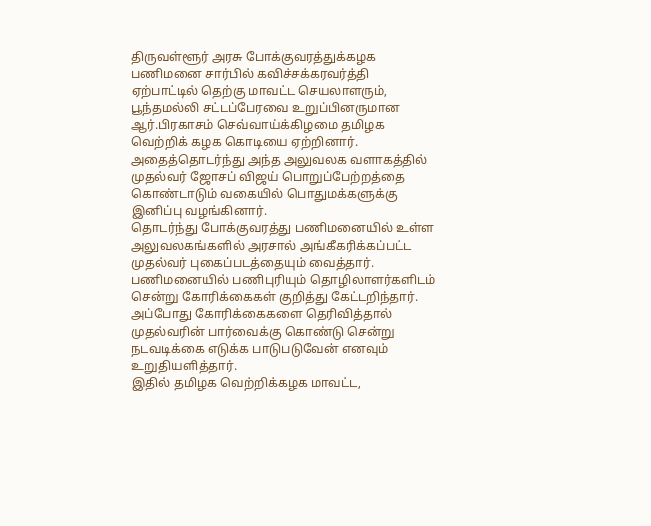திருவள்ளூர் அரசு போக்குவரத்துக்கழக பணிமனை சார்பில் கவிச்சக்கரவர்த்தி ஏற்பாட்டில் தெற்கு மாவட்ட செயலாளரும், பூந்தமல்லி சட்டப்பேரவை உறுப்பினருமான ஆர்.பிரகாசம் செவ்வாய்க்கிழமை தமிழக வெற்றிக் கழக கொடியை ஏற்றினார்.
அதைத்தொடர்ந்து அந்த அலுவலக வளாகத்தில் முதல்வர் ஜோசப் விஜய் பொறுப்பேற்றத்தை கொண்டாடும் வகையில் பொதுமக்களுக்கு இனிப்பு வழங்கினார்.
தொடர்ந்து போக்குவரத்து பணிமனையில் உள்ள அலுவலகங்களில் அரசால் அங்கீகரிக்கப்பட்ட முதல்வர் புகைப்படத்தையும் வைத்தார்.
பணிமனையில் பணிபுரியும் தொழிலாளர்களிடம் சென்று கோரிக்கைகள் குறித்து கேட்டறிந்தார். அப்போது கோரிக்கைகளை தெரிவித்தால் முதல்வரின் பார்வைக்கு கொண்டு சென்று நடவடிக்கை எடுக்க பாடுபடுவேன் எனவும் உறுதியளித்தார்.
இதில் தமிழக வெற்றிக்கழக மாவட்ட,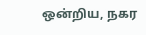ஒன்றிய, நகர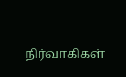நிர்வாகிகள்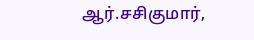ஆர்.சசிகுமார்,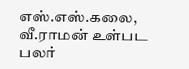எஸ்.எஸ்.கலை, வீ.ராமன் உள்பட பலர்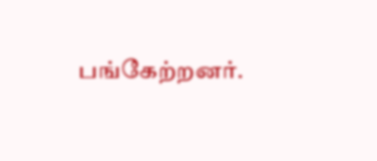பங்கேற்றனர்.